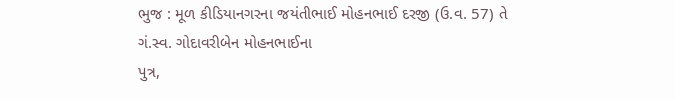ભુજ : મૂળ કીડિયાનગરના જયંતીભાઈ મોહનભાઈ દરજી (ઉ.વ. 57) તે ગં.સ્વ. ગોદાવરીબેન મોહનભાઈના
પુત્ર,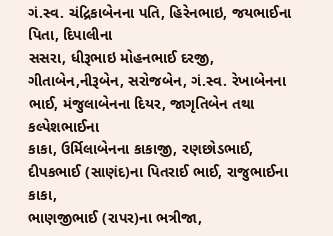ગં.સ્વ. ચંદ્રિકાબેનના પતિ, હિરેનભાઇ, જયભાઈના પિતા, દિપાલીના
સસરા, ધીરૂભાઇ મોહનભાઈ દરજી, ગીતાબેન,નીરૂબેન, સરોજબેન, ગં.સ્વ. રેખાબેનના
ભાઈ, મંજુલાબેનના દિયર, જાગૃતિબેન તથા કલ્પેશભાઈના
કાકા, ઉર્મિલાબેનના કાકાજી, રણછોડભાઈ,
દીપકભાઈ (સાણંદ)ના પિતરાઈ ભાઈ, રાજુભાઈના કાકા,
ભાણજીભાઈ (રાપર)ના ભત્રીજા,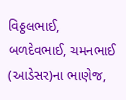વિઠ્ઠલભાઈ,
બળદેવભાઈ, ચમનભાઈ (આડેસર)ના ભાણેજ,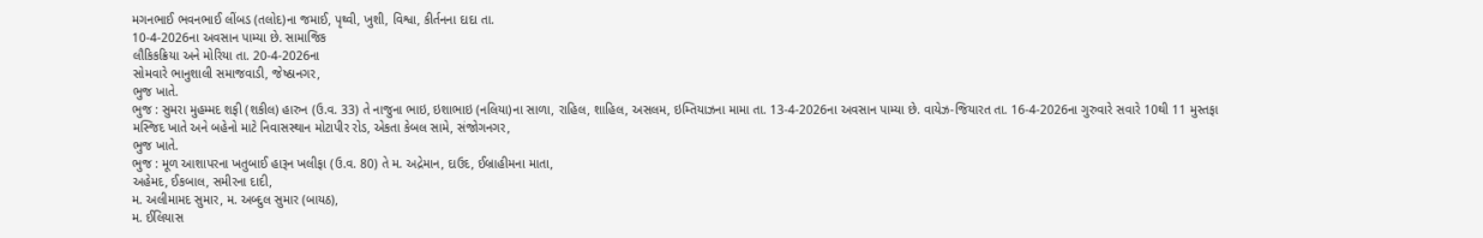મગનભાઈ ભવનભાઈ લીંબડ (તલોદ)ના જમાઈ, પૃથ્વી, ખુશી, વિશ્વા, કીર્તનના દાદા તા.
10-4-2026ના અવસાન પામ્યા છે. સામાજિક
લૌકિકક્રિયા અને મોરિયા તા. 20-4-2026ના
સોમવારે ભાનુશાલી સમાજવાડી, જેષ્ઠાનગર,
ભુજ ખાતે.
ભુજ : સુમરા મુહમ્મદ શફી (શકીલ) હારુન (ઉ.વ. 33) તે નાજુના ભાઇ, ઇશાભાઇ (નલિયા)ના સાળા, રાહિલ, શાહિલ, અસલમ, ઇમ્તિયાઝના મામા તા. 13-4-2026ના અવસાન પામ્યા છે. વાયેઝ-જિયારત તા. 16-4-2026ના ગુરુવારે સવારે 10થી 11 મુસ્તફા મસ્જિદ ખાતે અને બહેનો માટે નિવાસસ્થાન મોટાપીર રોડ, એકતા કેબલ સામે, સંજોગનગર,
ભુજ ખાતે.
ભુજ : મૂળ આશાપરના ખતુબાઈ હારૂન ખલીફા (ઉ.વ. 80) તે મ. અદ્રેમાન, દાઉદ, ઈબ્રાહીમના માતા,
અહેમદ, ઈકબાલ, સમીરના દાદી,
મ. અલીમામદ સુમાર, મ. અબ્દુલ સુમાર (બાયઠ),
મ. ઈલિયાસ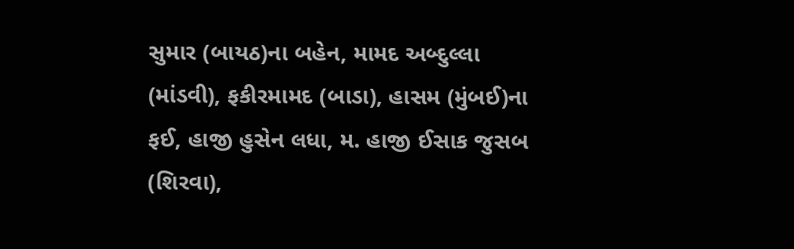સુમાર (બાયઠ)ના બહેન, મામદ અબ્દુલ્લા
(માંડવી), ફકીરમામદ (બાડા), હાસમ (મુંબઈ)ના
ફઈ, હાજી હુસેન લધા, મ. હાજી ઈસાક જુસબ
(શિરવા),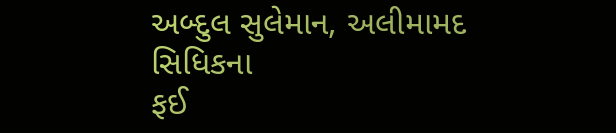અબ્દુલ સુલેમાન, અલીમામદ સિધિકના
ફઈ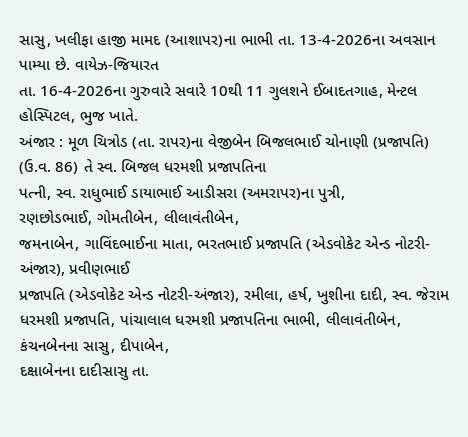સાસુ, ખલીફા હાજી મામદ (આશાપર)ના ભાભી તા. 13-4-2026ના અવસાન પામ્યા છે. વાયેઝ-જિયારત
તા. 16-4-2026ના ગુરુવારે સવારે 10થી 11 ગુલશને ઈબાદતગાહ, મેન્ટલ હોસ્પિટલ, ભુજ ખાતે.
અંજાર : મૂળ ચિત્રોડ (તા. રાપર)ના વેજીબેન બિજલભાઈ ચોનાણી (પ્રજાપતિ)
(ઉ.વ. 86) તે સ્વ. બિજલ ધરમશી પ્રજાપતિના
પત્ની, સ્વ. રાધુભાઈ ડાયાભાઈ આડીસરા (અમરાપર)ના પુત્રી,
રણછોડભાઈ, ગોમતીબેન, લીલાવંતીબેન,
જમનાબેન, ગાવિંદભાઈના માતા, ભરતભાઈ પ્રજાપતિ (એડવોકેટ એન્ડ નોટરી-અંજાર), પ્રવીણભાઈ
પ્રજાપતિ (એડવોકેટ એન્ડ નોટરી-અંજાર), રમીલા, હર્ષ, ખુશીના દાદી, સ્વ. જેરામ
ધરમશી પ્રજાપતિ, પાંચાલાલ ધરમશી પ્રજાપતિના ભાભી, લીલાવંતીબેન, કંચનબેનના સાસુ, દીપાબેન,
દક્ષાબેનના દાદીસાસુ તા.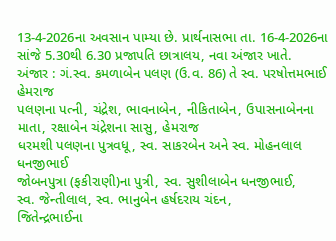13-4-2026ના અવસાન પામ્યા છે. પ્રાર્થનાસભા તા. 16-4-2026ના સાંજે 5.30થી 6.30 પ્રજાપતિ છાત્રાલય, નવા અંજાર ખાતે.
અંજાર : ગં.સ્વ. કમળાબેન પલણ (ઉ.વ. 86) તે સ્વ. પરષોત્તમભાઈ હેમરાજ
પલણના પત્ની, ચંદ્રેશ, ભાવનાબેન, નીકિતાબેન, ઉપાસનાબેનના
માતા, રક્ષાબેન ચંદ્રેશના સાસુ, હેમરાજ
ધરમશી પલણના પુત્રવધૂ, સ્વ. સાકરબેન અને સ્વ. મોહનલાલ ધનજીભાઈ
જોબનપુત્રા (ફકીરાણી)ના પુત્રી, સ્વ. સુશીલાબેન ધનજીભાઈ,
સ્વ. જેન્તીલાલ, સ્વ. ભાનુબેન હર્ષદરાય ચંદન,
જિતેન્દ્રભાઈના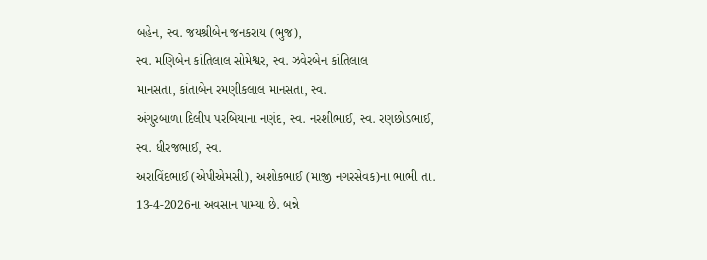બહેન, સ્વ. જયશ્રીબેન જનકરાય (ભુજ),
સ્વ. મણિબેન કાંતિલાલ સોમેશ્વર, સ્વ. ઝવેરબેન કાંતિલાલ
માનસતા, કાંતાબેન રમણીકલાલ માનસતા, સ્વ.
અંગુરબાળા દિલીપ પરબિયાના નણંદ, સ્વ. નરશીભાઈ, સ્વ. રણછોડભાઈ, સ્વ. ધીરજભાઈ, સ્વ.
અરાવિંદભાઈ (એપીએમસી), અશોકભાઈ (માજી નગરસેવક)ના ભાભી તા. 13-4-2026ના અવસાન પામ્યા છે. બન્ને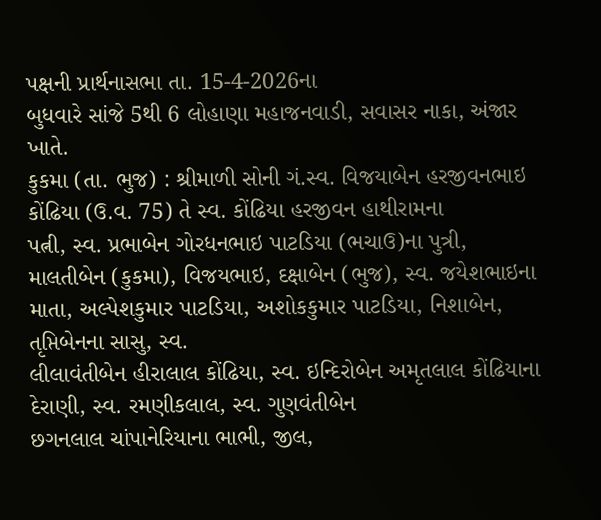પક્ષની પ્રાર્થનાસભા તા. 15-4-2026ના
બુધવારે સાંજે 5થી 6 લોહાણા મહાજનવાડી, સવાસર નાકા, અંજાર ખાતે.
કુકમા (તા. ભુજ) : શ્રીમાળી સોની ગં.સ્વ. વિજયાબેન હરજીવનભાઇ
કોંઢિયા (ઉ.વ. 75) તે સ્વ. કોંઢિયા હરજીવન હાથીરામના
પત્ની, સ્વ. પ્રભાબેન ગોરધનભાઇ પાટડિયા (ભચાઉ)ના પુત્રી,
માલતીબેન (કુકમા), વિજયભાઇ, દક્ષાબેન (ભુજ), સ્વ. જયેશભાઇના માતા, અલ્પેશકુમાર પાટડિયા, અશોકકુમાર પાટડિયા, નિશાબેન, તૃપ્તિબેનના સાસુ, સ્વ.
લીલાવંતીબેન હીરાલાલ કોંઢિયા, સ્વ. ઇન્દિરોબેન અમૃતલાલ કોંઢિયાના
દેરાણી, સ્વ. રમણીકલાલ, સ્વ. ગુણવંતીબેન
છગનલાલ ચાંપાનેરિયાના ભાભી, જીલ,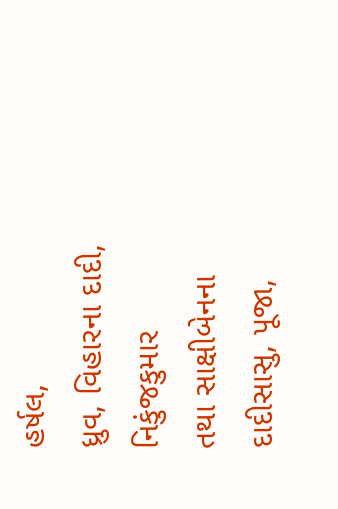હર્ષલ,
ધ્રુવ, વિહારના દાદી, નિકુંજકુમાર
તથા સાક્ષીબેનના દાદીસાસુ, પૂજા,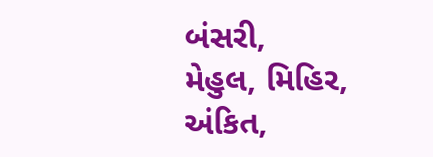બંસરી,
મેહુલ, મિહિર, અંકિત,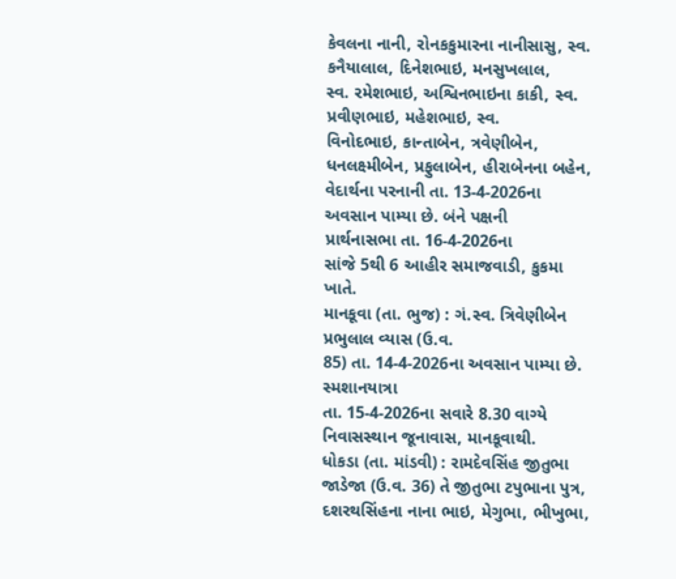કેવલના નાની, રોનકકુમારના નાનીસાસુ, સ્વ. કનૈયાલાલ, દિનેશભાઇ, મનસુખલાલ,
સ્વ. રમેશભાઇ, અશ્વિનભાઇના કાકી, સ્વ. પ્રવીણભાઇ, મહેશભાઇ, સ્વ.
વિનોદભાઇ, કાન્તાબેન, ત્રવેણીબેન,
ધનલક્ષ્મીબેન, પ્રફુલાબેન, હીરાબેનના બહેન, વેદાર્થના પરનાની તા. 13-4-2026ના અવસાન પામ્યા છે. બંને પક્ષની
પ્રાર્થનાસભા તા. 16-4-2026ના
સાંજે 5થી 6 આહીર સમાજવાડી, કુકમા ખાતે.
માનકૂવા (તા. ભુજ) : ગં.સ્વ. ત્રિવેણીબેન પ્રભુલાલ વ્યાસ (ઉ.વ.
85) તા. 14-4-2026ના અવસાન પામ્યા છે. સ્મશાનયાત્રા
તા. 15-4-2026ના સવારે 8.30 વાગ્યે નિવાસસ્થાન જૂનાવાસ, માનકૂવાથી.
ધોકડા (તા. માંડવી) : રામદેવસિંહ જીતુભા જાડેજા (ઉ.વ. 36) તે જીતુભા ટપુભાના પુત્ર, દશરથસિંહના નાના ભાઇ, મેગુભા, ભીખુભા,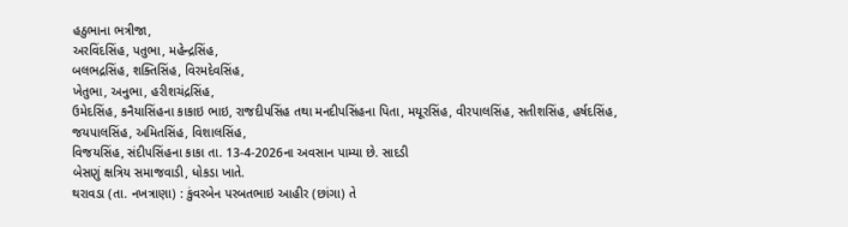હઠુભાના ભત્રીજા,
અરવિંદસિંહ, પતુભા, મહેન્દ્રસિંહ,
બલભદ્રસિંહ, શક્તિસિંહ, વિરમદેવસિંહ,
ખેતુભા, અનુભા, હરીશચંદ્રસિંહ,
ઉમેદસિંહ, કનૈયાસિંહના કાકાઇ ભાઇ, રાજદીપસિંહ તથા મનદીપસિંહના પિતા, મયૂરસિંહ, વીરપાલસિંહ, સતીશસિંહ, હર્ષદસિંહ,
જયપાલસિંહ, અમિતસિંહ, વિશાલસિંહ,
વિજયસિંહ, સંદીપસિંહના કાકા તા. 13-4-2026ના અવસાન પામ્યા છે. સાદડી
બેસણું ક્ષત્રિય સમાજવાડી, ધોકડા ખાતે.
થરાવડા (તા. નખત્રાણા) : કુંવરબેન પરબતભાઇ આહીર (છાંગા) તે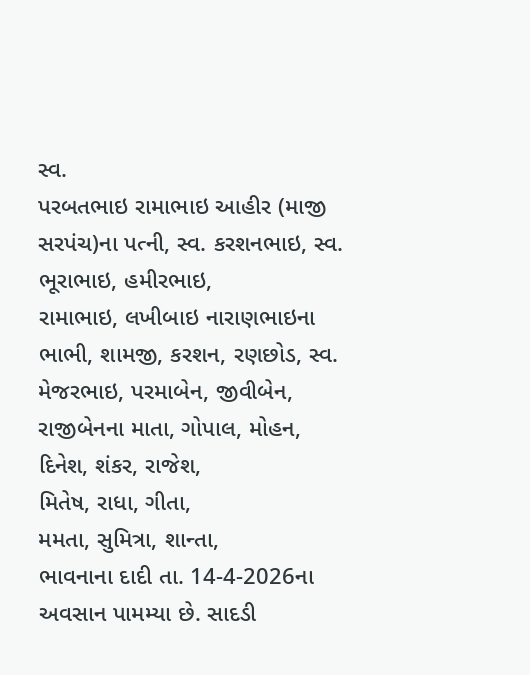સ્વ.
પરબતભાઇ રામાભાઇ આહીર (માજી સરપંચ)ના પત્ની, સ્વ. કરશનભાઇ, સ્વ. ભૂરાભાઇ, હમીરભાઇ,
રામાભાઇ, લખીબાઇ નારાણભાઇના ભાભી, શામજી, કરશન, રણછોડ, સ્વ. મેજરભાઇ, પરમાબેન, જીવીબેન,
રાજીબેનના માતા, ગોપાલ, મોહન,
દિનેશ, શંકર, રાજેશ,
મિતેષ, રાધા, ગીતા,
મમતા, સુમિત્રા, શાન્તા,
ભાવનાના દાદી તા. 14-4-2026ના અવસાન પામમ્યા છે. સાદડી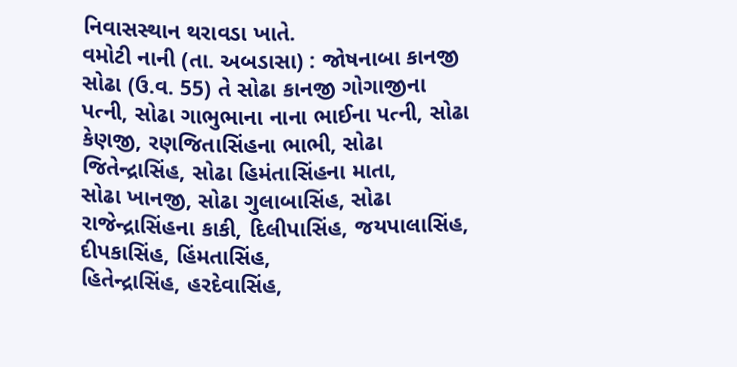નિવાસસ્થાન થરાવડા ખાતે.
વમોટી નાની (તા. અબડાસા) : જોષનાબા કાનજી સોઢા (ઉ.વ. 55) તે સોઢા કાનજી ગોગાજીના પત્ની, સોઢા ગાભુભાના નાના ભાઈના પત્ની, સોઢા કેણજી, રણજિતાસિંહના ભાભી, સોઢા જિતેન્દ્રાસિંહ, સોઢા હિમંતાસિંહના માતા,
સોઢા ખાનજી, સોઢા ગુલાબાસિંહ, સોઢા રાજેન્દ્રાસિંહના કાકી, દિલીપાસિંહ, જયપાલાસિંહ, દીપકાસિંહ, હિંમતાસિંહ,
હિતેન્દ્રાસિંહ, હરદેવાસિંહ,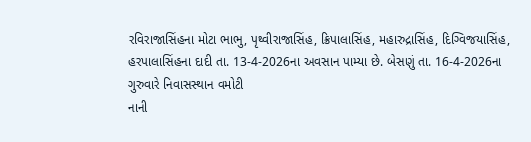રવિરાજાસિંહના મોટા ભાભુ, પૃથ્વીરાજાસિંહ, ક્રિપાલાસિંહ, મહારુદ્રાસિંહ, દિગ્વિજયાસિંહ,
હરપાલાસિંહના દાદી તા. 13-4-2026ના અવસાન પામ્યા છે. બેસણું તા. 16-4-2026ના ગુરુવારે નિવાસસ્થાન વમોટી
નાની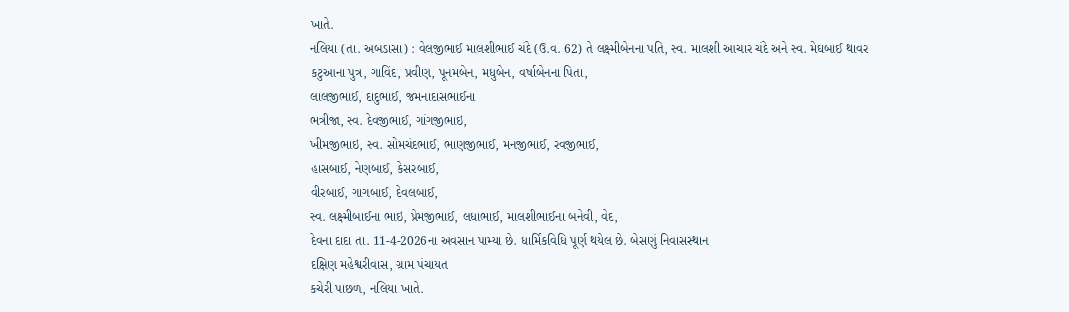ખાતે.
નલિયા (તા. અબડાસા) : વેલજીભાઈ માલશીભાઈ ચંદે (ઉ.વ. 62) તે લક્ષ્મીબેનના પતિ, સ્વ. માલશી આચાર ચંદે અને સ્વ. મેઘબાઈ થાવર
કટુઆના પુત્ર, ગાવિંદ, પ્રવીણ, પૂનમબેન, મધુબેન, વર્ષાબેનના પિતા,
લાલજીભાઈ, દાદુભાઈ, જમનાદાસભાઈના
ભત્રીજા, સ્વ. દેવજીભાઈ, ગાંગજીભાઇ,
ખીમજીભાઇ, સ્વ. સોમચંદભાઈ, ભાણજીભાઈ, મનજીભાઈ, રવજીભાઈ,
હાસબાઈ, નેણબાઈ, કેસરબાઈ,
વીરબાઈ, ગાગબાઈ, દેવલબાઈ,
સ્વ. લક્ષ્મીબાઈના ભાઇ, પ્રેમજીભાઈ, લધાભાઈ, માલશીભાઈના બનેવી, વેદ,
દેવના દાદા તા. 11-4-2026ના અવસાન પામ્યા છે. ધાર્મિકવિધિ પૂર્ણ થયેલ છે. બેસણું નિવાસસ્થાન
દક્ષિણ મહેશ્વરીવાસ, ગ્રામ પંચાયત
કચેરી પાછળ, નલિયા ખાતે.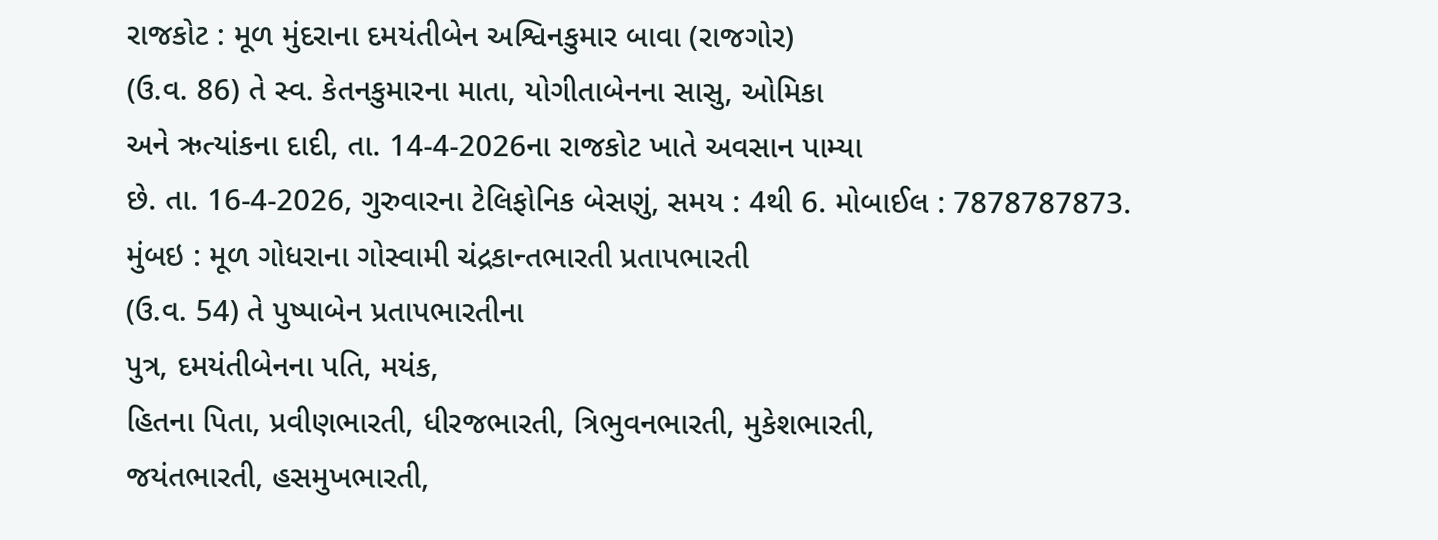રાજકોટ : મૂળ મુંદરાના દમયંતીબેન અશ્વિનકુમાર બાવા (રાજગોર)
(ઉ.વ. 86) તે સ્વ. કેતનકુમારના માતા, યોગીતાબેનના સાસુ, ઓમિકા
અને ઋત્યાંકના દાદી, તા. 14-4-2026ના રાજકોટ ખાતે અવસાન પામ્યા
છે. તા. 16-4-2026, ગુરુવારના ટેલિફોનિક બેસણું, સમય : 4થી 6. મોબાઈલ : 7878787873.
મુંબઇ : મૂળ ગોધરાના ગોસ્વામી ચંદ્રકાન્તભારતી પ્રતાપભારતી
(ઉ.વ. 54) તે પુષ્પાબેન પ્રતાપભારતીના
પુત્ર, દમયંતીબેનના પતિ, મયંક,
હિતના પિતા, પ્રવીણભારતી, ધીરજભારતી, ત્રિભુવનભારતી, મુકેશભારતી,
જયંતભારતી, હસમુખભારતી,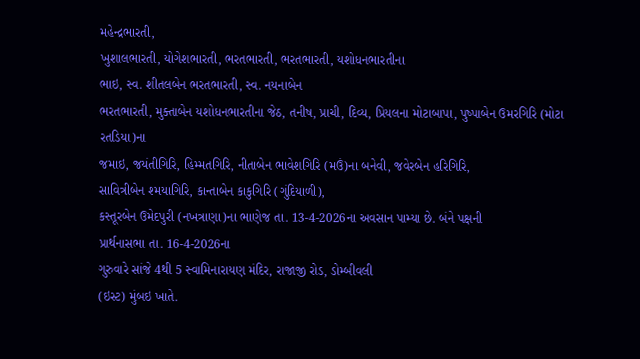મહેન્દ્રભારતી,
ખુશાલભારતી, યોગેશભારતી, ભરતભારતી, ભરતભારતી, યશોધનભારતીના
ભાઇ, સ્વ. શીતલબેન ભરતભારતી, સ્વ. નયનાબેન
ભરતભારતી, મુક્તાબેન યશોધનભારતીના જેઠ, તનીષ, પ્રાચી, દિવ્ય, પ્રિયલના મોટાબાપા, પુષ્પાબેન ઉમરગિરિ (મોટા રતડિયા)ના
જમાઇ, જયંતીગિરિ, હિમ્મતગિરિ, નીતાબેન ભાવેશગિરિ (મઉં)ના બનેવી, જવેરબેન હરિગિરિ,
સાવિત્રીબેન શ્મયાગિરિ, કાન્તાબેન કાકુગિરિ (ગુંદિયાળી),
કસ્તૂરબેન ઉમેદપુરી (નખત્રાણા)ના ભાણેજ તા. 13-4-2026ના અવસાન પામ્યા છે. બંને પક્ષની
પ્રાર્થનાસભા તા. 16-4-2026ના
ગુરુવારે સાંજે 4થી 5 સ્વામિનારાયણ મંદિર, રાજાજી રોડ, ડોમ્બીવલી
(ઇસ્ટ) મુંબઇ ખાતે.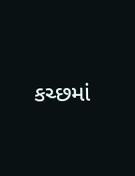કચ્છમાં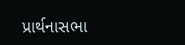પ્રાર્થનાસભા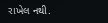રાખેલ નથી.